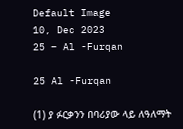Default Image
10, Dec 2023
25 – Al -Furqan

25 Al -Furqan

(1) ያ ፉርቃንን በባሪያው ላይ ለዓለማት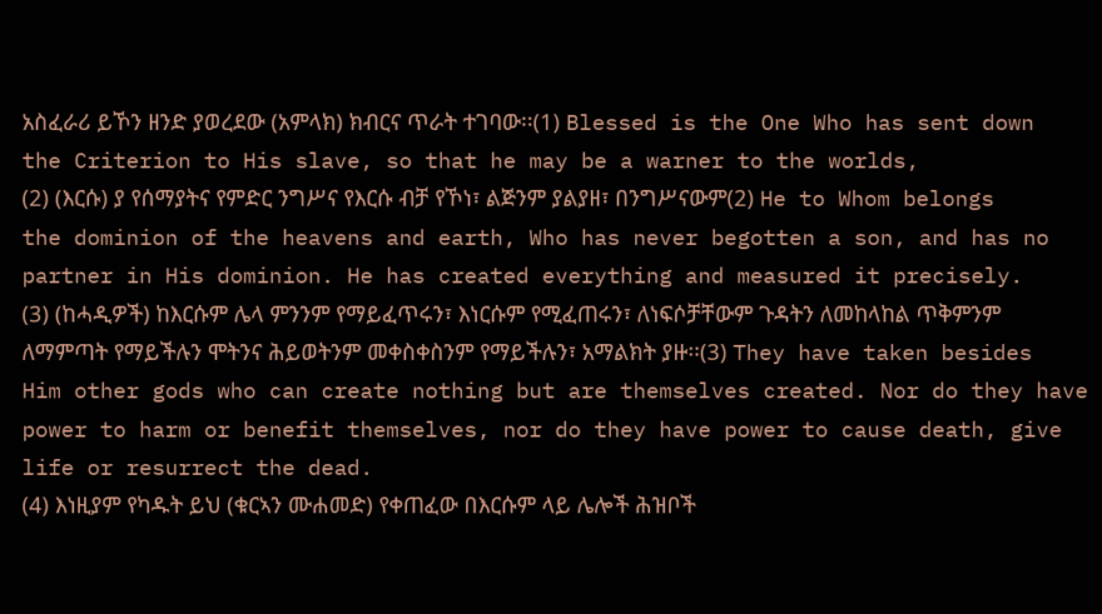አስፈራሪ ይኾን ዘንድ ያወረደው (አምላክ) ክብርና ጥራት ተገባው፡፡(1) Blessed is the One Who has sent down the Criterion to His slave, so that he may be a warner to the worlds,
(2) (እርሱ) ያ የሰማያትና የምድር ንግሥና የእርሱ ብቻ የኾነ፣ ልጅንም ያልያዘ፣ በንግሥናውም(2) He to Whom belongs the dominion of the heavens and earth, Who has never begotten a son, and has no partner in His dominion. He has created everything and measured it precisely.
(3) (ከሓዲዎች) ከእርሱም ሌላ ምንንም የማይፈጥሩን፣ እነርሱም የሚፈጠሩን፣ ለነፍሶቻቸውም ጉዳትን ለመከላከል ጥቅምንም ለማምጣት የማይችሉን ሞትንና ሕይወትንም መቀስቀስንም የማይችሉን፣ አማልክት ያዙ፡፡(3) They have taken besides Him other gods who can create nothing but are themselves created. Nor do they have power to harm or benefit themselves, nor do they have power to cause death, give life or resurrect the dead.
(4) እነዚያም የካዱት ይህ (ቁርኣን ሙሐመድ) የቀጠፈው በእርሱም ላይ ሌሎች ሕዝቦች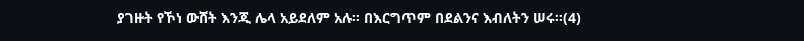ያገዙት የኾነ ውሸት እንጂ ሌላ አይደለም አሉ፡፡ በእርግጥም በደልንና እብለትን ሠሩ፡፡(4)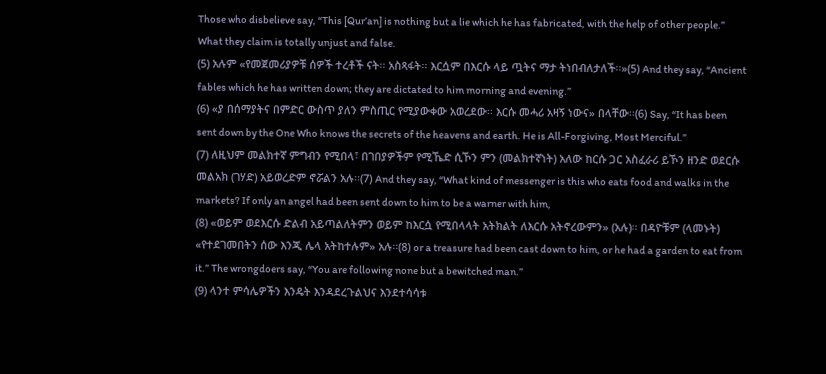Those who disbelieve say, “This [Qur’an] is nothing but a lie which he has fabricated, with the help of other people.” What they claim is totally unjust and false.
(5) አሉም «የመጀመሪያዎቹ ሰዎች ተረቶች ናት፡፡ አስጻፋት፡፡ እርሷም በእርሱ ላይ ጧትና ማታ ትነበብለታለች፡፡»(5) And they say, “Ancient fables which he has written down; they are dictated to him morning and evening.”
(6) «ያ በሰማያትና በምድር ውስጥ ያለን ምስጢር የሚያውቀው አወረደው፡፡ እርሱ መሓሪ አዛኝ ነውና» በላቸው፡፡(6) Say, “It has been sent down by the One Who knows the secrets of the heavens and earth. He is All-Forgiving, Most Merciful.”
(7) ለዚህም መልክተኛ ምግብን የሚበላ፣ በገበያዎችም የሚኼድ ሲኾን ምን (መልክተኛነት) አለው ከርሱ ጋር አስፈራሪ ይኾን ዘንድ ወደርሱ መልአክ (ገሃድ) አይወረድም ኖሯልን አሉ፡፡(7) And they say, “What kind of messenger is this who eats food and walks in the markets? If only an angel had been sent down to him to be a warner with him,
(8) «ወይም ወደእርሱ ድልብ አይጣልለትምን ወይም ከእርሷ የሚበላላት አትክልት ለእርሱ አትኖረውምን» (አሉ)፡፡ በዳዮቹም (ላመኑት) «የተደገመበትን ሰው እንጂ ሌላ አትከተሉም» አሉ፡፡(8) or a treasure had been cast down to him, or he had a garden to eat from it.” The wrongdoers say, “You are following none but a bewitched man.”
(9) ላንተ ምሳሌዎችን እንዴት እንዳደረጉልህና እንደተሳሳቱ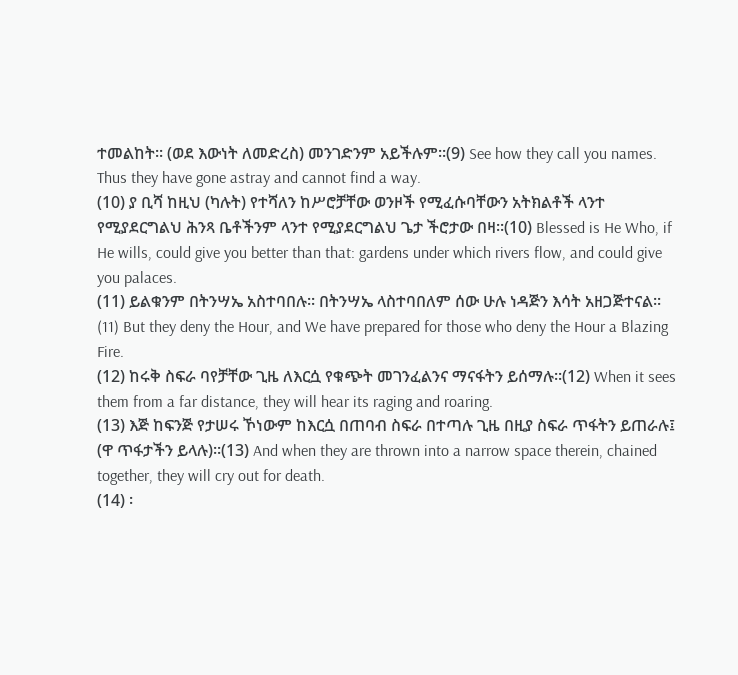ተመልከት፡፡ (ወደ እውነት ለመድረስ) መንገድንም አይችሉም፡፡(9) See how they call you names. Thus they have gone astray and cannot find a way.
(10) ያ ቢሻ ከዚህ (ካሉት) የተሻለን ከሥሮቻቸው ወንዞች የሚፈሱባቸውን አትክልቶች ላንተ የሚያደርግልህ ሕንጻ ቤቶችንም ላንተ የሚያደርግልህ ጌታ ችሮታው በዛ፡፡(10) Blessed is He Who, if He wills, could give you better than that: gardens under which rivers flow, and could give you palaces.
(11) ይልቁንም በትንሣኤ አስተባበሉ፡፡ በትንሣኤ ላስተባበለም ሰው ሁሉ ነዳጅን እሳት አዘጋጅተናል፡፡(11) But they deny the Hour, and We have prepared for those who deny the Hour a Blazing Fire.
(12) ከሩቅ ስፍራ ባየቻቸው ጊዜ ለእርሷ የቁጭት መገንፈልንና ማናፋትን ይሰማሉ፡፡(12) When it sees them from a far distance, they will hear its raging and roaring.
(13) እጅ ከፍንጅ የታሠሩ ኾነውም ከእርሷ በጠባብ ስፍራ በተጣሉ ጊዜ በዚያ ስፍራ ጥፋትን ይጠራሉ፤ (ዋ ጥፋታችን ይላሉ)፡፡(13) And when they are thrown into a narrow space therein, chained together, they will cry out for death.
(14) ፡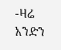-ዛሬ አንድን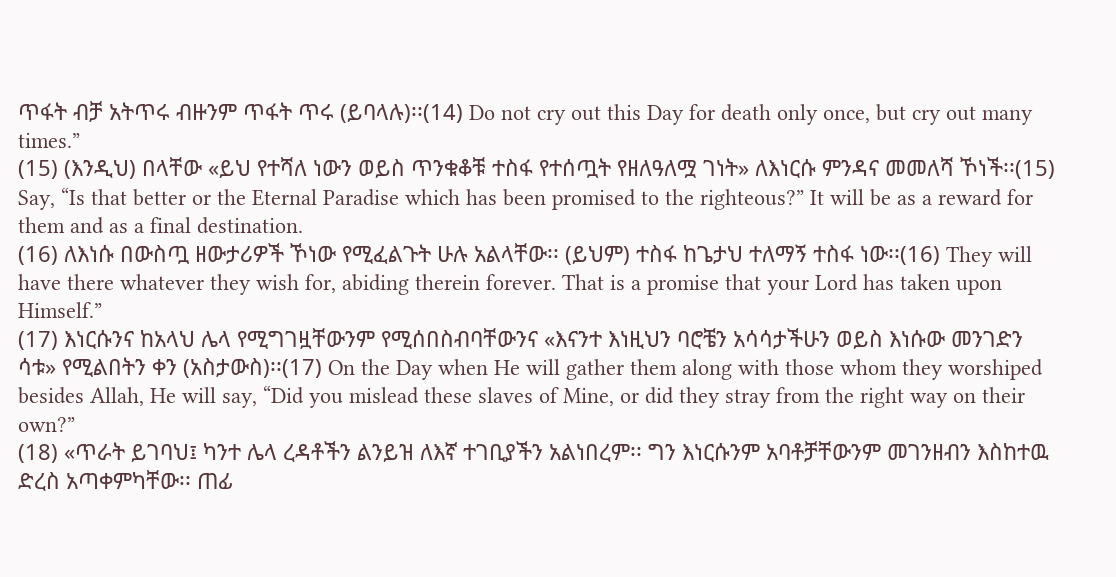ጥፋት ብቻ አትጥሩ ብዙንም ጥፋት ጥሩ (ይባላሉ)፡፡(14) Do not cry out this Day for death only once, but cry out many times.”
(15) (እንዲህ) በላቸው «ይህ የተሻለ ነውን ወይስ ጥንቁቆቹ ተስፋ የተሰጧት የዘለዓለሟ ገነት» ለእነርሱ ምንዳና መመለሻ ኾነች፡፡(15) Say, “Is that better or the Eternal Paradise which has been promised to the righteous?” It will be as a reward for them and as a final destination.
(16) ለእነሱ በውስጧ ዘውታሪዎች ኾነው የሚፈልጉት ሁሉ አልላቸው፡፡ (ይህም) ተስፋ ከጌታህ ተለማኝ ተስፋ ነው፡፡(16) They will have there whatever they wish for, abiding therein forever. That is a promise that your Lord has taken upon Himself.”
(17) እነርሱንና ከአላህ ሌላ የሚግገዟቸውንም የሚሰበስብባቸውንና «እናንተ እነዚህን ባሮቼን አሳሳታችሁን ወይስ እነሱው መንገድን ሳቱ» የሚልበትን ቀን (አስታውስ)፡፡(17) On the Day when He will gather them along with those whom they worshiped besides Allah, He will say, “Did you mislead these slaves of Mine, or did they stray from the right way on their own?”
(18) «ጥራት ይገባህ፤ ካንተ ሌላ ረዳቶችን ልንይዝ ለእኛ ተገቢያችን አልነበረም፡፡ ግን እነርሱንም አባቶቻቸውንም መገንዘብን እስከተዉ ድረስ አጣቀምካቸው፡፡ ጠፊ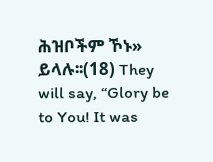ሕዝቦችም ኾኑ» ይላሉ፡፡(18) They will say, “Glory be to You! It was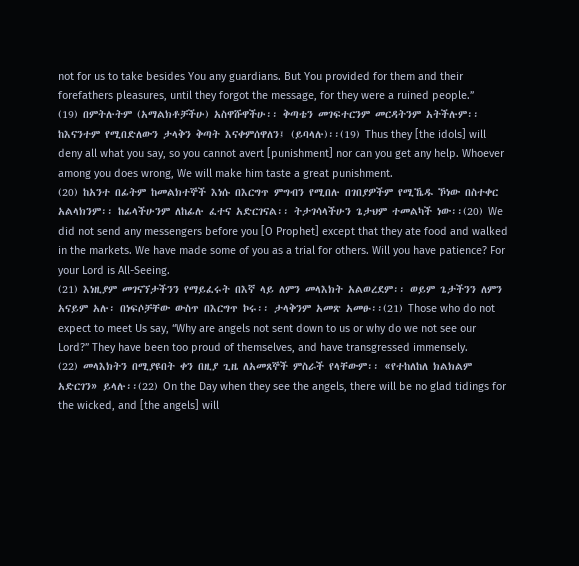not for us to take besides You any guardians. But You provided for them and their forefathers pleasures, until they forgot the message, for they were a ruined people.”
(19) በምትሉትም (አማልክቶቻችሁ) አስዋሹዋችሁ፡፡ ቅጣቴን መገፍተርንም መርዳትንም አትችሉም፡፡ ከእናንተም የሚበድለውን ታላቅን ቅጣት እናቀምሰዋለን፤ (ይባላሉ)፡፡(19) Thus they [the idols] will deny all what you say, so you cannot avert [punishment] nor can you get any help. Whoever among you does wrong, We will make him taste a great punishment.
(20) ከአንተ በፊትም ከመልክተኞች እነሱ በእርግጥ ምግብን የሚበሉ በገበያዎችም የሚኼዱ ኾነው በስተቀር አልላክንም፡፡ ከፊላችሁንም ለከፊሉ ፈተና አድርገናል፡፡ ትታገሳላችሁን ጌታህም ተመልካች ነው፡፡(20) We did not send any messengers before you [O Prophet] except that they ate food and walked in the markets. We have made some of you as a trial for others. Will you have patience? For your Lord is All-Seeing.
(21) እነዚያም መገናኘታችንን የማይፈሩት በእኛ ላይ ለምን መላእክት አልወረደም፡፡ ወይም ጌታችንን ለምን አናይም አሉ፡ በነፍሶቻቸው ውስጥ በእርግጥ ኮሩ፡፡ ታላቅንም አመጽ አመፁ፡፡(21) Those who do not expect to meet Us say, “Why are angels not sent down to us or why do we not see our Lord?” They have been too proud of themselves, and have transgressed immensely.
(22) መላእክትን በሚያዩበት ቀን በዚያ ጊዜ ለአመጸኞች ምስራች የላቸውም፡፡ «የተከለከለ ክልክልም አድርገን» ይላሉ፡፡(22) On the Day when they see the angels, there will be no glad tidings for the wicked, and [the angels] will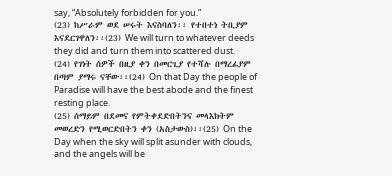say, “Absolutely forbidden for you.”
(23) ከሥራም ወደ ሠሩት እናስባለን፡፡ የተበተነ ትቢያም እናደርገዋለን፡፡(23) We will turn to whatever deeds they did and turn them into scattered dust.
(24) የገነት ሰዎች በዚያ ቀን በመርጊያ የተሻሉ በማረፊያም በጣም ያማሩ ናቸው፡፡(24) On that Day the people of Paradise will have the best abode and the finest resting place.
(25) ሰማይም በደመና የምትቀደድበትንና መላእክትም መወረድን የሚወርድበትን ቀን (አስታውስ)፡፡(25) On the Day when the sky will split asunder with clouds, and the angels will be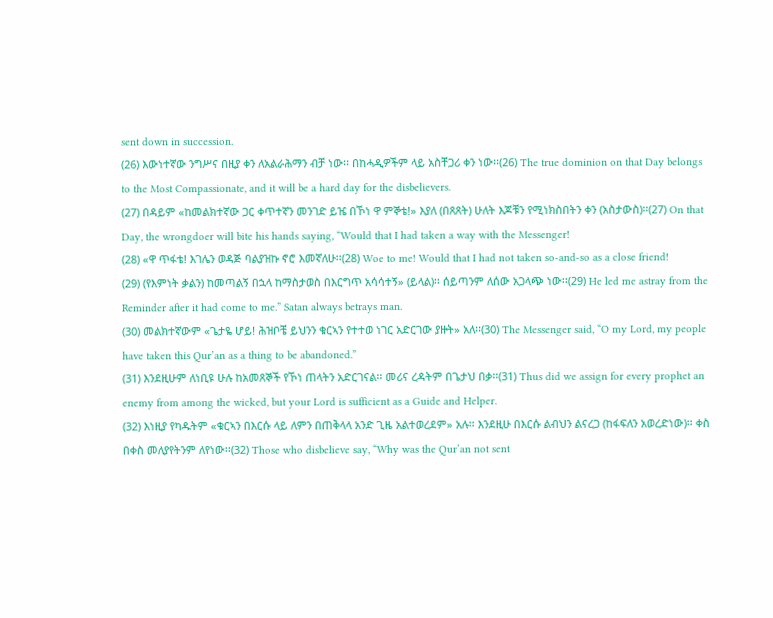sent down in succession.
(26) እውነተኛው ንግሥና በዚያ ቀን ለአልራሕማን ብቻ ነው፡፡ በከሓዲዎችም ላይ አስቸጋሪ ቀን ነው፡፡(26) The true dominion on that Day belongs to the Most Compassionate, and it will be a hard day for the disbelievers.
(27) በዳይም «ከመልክተኛው ጋር ቀጥተኛን መንገድ ይዤ በኾነ ዋ ምኞቴ!» እያለ (በጸጸት) ሁለት እጆቹን የሚነክስበትን ቀን (አስታውስ)፡፡(27) On that Day, the wrongdoer will bite his hands saying, “Would that I had taken a way with the Messenger!
(28) «ዋ ጥፋቴ! እገሌን ወዳጅ ባልያዝኩ ኖሮ እመኛለሁ፡፡(28) Woe to me! Would that I had not taken so-and-so as a close friend!
(29) (የእምነት ቃልን) ከመጣልኝ በኋላ ከማስታወስ በእርግጥ አሳሳተኝ» (ይላል)፡፡ ሰይጣንም ለሰው አጋላጭ ነው፡፡(29) He led me astray from the Reminder after it had come to me.” Satan always betrays man.
(30) መልክተኛውም «ጌታዬ ሆይ! ሕዝቦቼ ይህንን ቁርኣን የተተወ ነገር አድርገው ያዙት» አለ፡፡(30) The Messenger said, “O my Lord, my people have taken this Qur’an as a thing to be abandoned.”
(31) እንደዚሁም ለነቢዩ ሁሉ ከአመጸኞች የኾነ ጠላትን አድርገናል፡፡ መሪና ረዳትም በጌታህ በቃ፡፡(31) Thus did we assign for every prophet an enemy from among the wicked, but your Lord is sufficient as a Guide and Helper.
(32) እነዚያ የካዱትም «ቁርኣን በእርሱ ላይ ለምን በጠቅላላ አንድ ጊዜ አልተወረደም» አሉ፡፡ እንደዚሁ በእርሱ ልብህን ልናረጋ (ከፋፍለን አወረድነው)፡፡ ቀስ በቀስ መለያየትንም ለየነው፡፡(32) Those who disbelieve say, “Why was the Qur’an not sent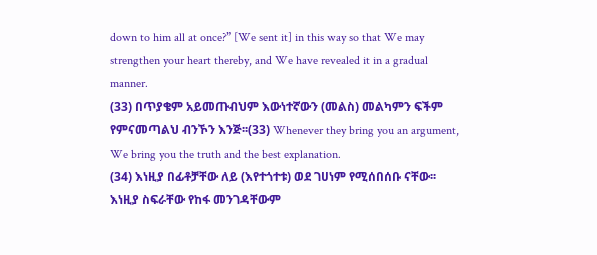down to him all at once?” [We sent it] in this way so that We may strengthen your heart thereby, and We have revealed it in a gradual manner.
(33) በጥያቄም አይመጡብህም እውነተኛውን (መልስ) መልካምን ፍችም የምናመጣልህ ብንኾን እንጅ፡፡(33) Whenever they bring you an argument, We bring you the truth and the best explanation.
(34) እነዚያ በፊቶቻቸው ለይ (እየተጎተቱ) ወደ ገሀነም የሚሰበሰቡ ናቸው፡፡ እነዚያ ስፍራቸው የከፋ መንገዳቸውም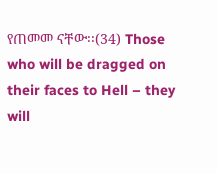የጠመመ ናቸው፡፡(34) Those who will be dragged on their faces to Hell – they will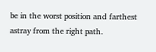be in the worst position and farthest astray from the right path.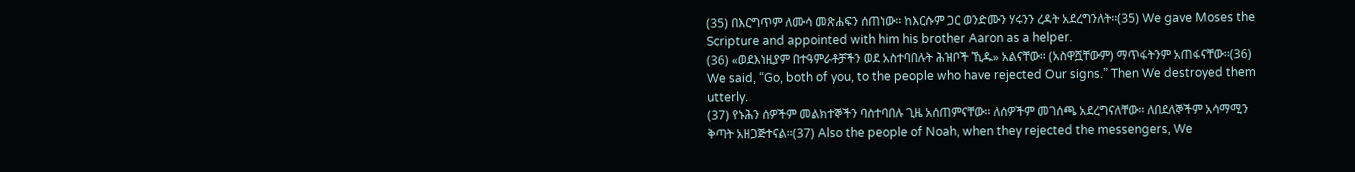(35) በእርግጥም ለሙሳ መጽሐፍን ሰጠነው፡፡ ከእርሱም ጋር ወንድሙን ሃሩንን ረዳት አደረግንለት፡፡(35) We gave Moses the Scripture and appointed with him his brother Aaron as a helper.
(36) «ወደእነዚያም በተዓምራቶቻችን ወደ አስተባበሉት ሕዝቦች ኺዱ» አልናቸው፡፡ (አስዋሿቸውም) ማጥፋትንም አጠፋናቸው፡፡(36) We said, “Go, both of you, to the people who have rejected Our signs.” Then We destroyed them utterly.
(37) የኑሕን ሰዎችም መልክተኞችን ባስተባበሉ ጊዜ አሰጠምናቸው፡፡ ለሰዎችም መገሰጫ አደረግናለቸው፡፡ ለበደለኞችም አሳማሚን ቅጣት አዘጋጅተናል፡፡(37) Also the people of Noah, when they rejected the messengers, We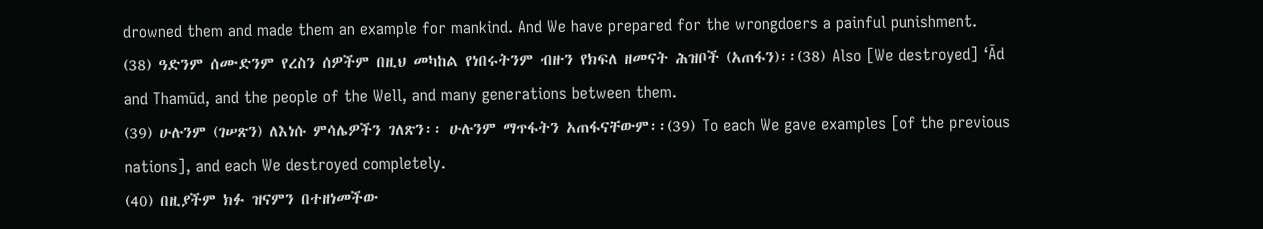drowned them and made them an example for mankind. And We have prepared for the wrongdoers a painful punishment.
(38) ዓድንም ሰሙድንም የረስን ሰዎችም በዚህ መካከል የነበሩትንም ብዙን የክፍለ ዘመናት ሕዝቦች (አጠፋን)፡፡(38) Also [We destroyed] ‘Ād and Thamūd, and the people of the Well, and many generations between them.
(39) ሁሉንም (ገሠጽን) ለእነሱ ምሳሌዎችን ገለጽን፡፡ ሁሉንም ማጥፋትን አጠፋናቸውም፡፡(39) To each We gave examples [of the previous nations], and each We destroyed completely.
(40) በዚያችም ክፉ ዝናምን በተዘነመችው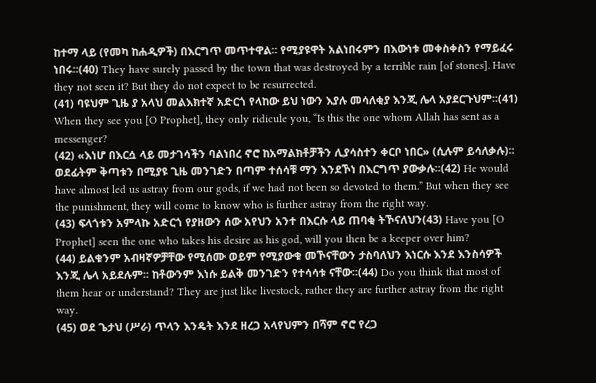ከተማ ላይ (የመካ ከሐዲዎች) በእርግጥ መጥተዋል፡፡ የሚያዩዋት አልነበሩምን በእውነቱ መቀስቀስን የማይፈሩ ነበሩ፡፡(40) They have surely passed by the town that was destroyed by a terrible rain [of stones]. Have they not seen it? But they do not expect to be resurrected.
(41) ባዩህም ጊዜ ያ አላህ መልእክተኛ አድርጎ የላከው ይህ ነውን እያሉ መሳለቂያ እንጂ ሌላ አያደርጉህም፡፡(41) When they see you [O Prophet], they only ridicule you, “Is this the one whom Allah has sent as a messenger?
(42) «እነሆ በእርሷ ላይ መታገሳችን ባልነበረ ኖሮ ከአማልክቶቻችን ሊያሳስተን ቀርቦ ነበር» (ሲሉም ይሳለቃሉ)፡፡ ወደፊትም ቅጣቱን በሚያዩ ጊዜ መንገድን በጣም ተሰሳቹ ማን እንደኾነ በእርግጥ ያውቃሉ፡፡(42) He would have almost led us astray from our gods, if we had not been so devoted to them.” But when they see the punishment, they will come to know who is further astray from the right way.
(43) ፍላጎቱን አምላኩ አድርጎ የያዘውን ሰው አየህን አንተ በእርሱ ላይ ጠባቂ ትኾናለህን(43) Have you [O Prophet] seen the one who takes his desire as his god, will you then be a keeper over him?
(44) ይልቁንም አብዛኛዎቻቸው የሚሰሙ ወይም የሚያውቁ መኾናቸውን ታስባለህን እነርሱ እንደ እንስሳዎች እንጂ ሌላ አይደሉም፡፡ ከቶውንም እነሱ ይልቅ መንገድን የተሳሳቱ ናቸው፡፡(44) Do you think that most of them hear or understand? They are just like livestock, rather they are further astray from the right way.
(45) ወደ ጌታህ (ሥራ) ጥላን እንዴት እንደ ዘረጋ አላየህምን በሻም ኖሮ የረጋ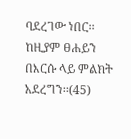ባደረገው ነበር፡፡ ከዚያም ፀሐይን በእርሱ ላይ ምልክት አደረግን፡፡(45)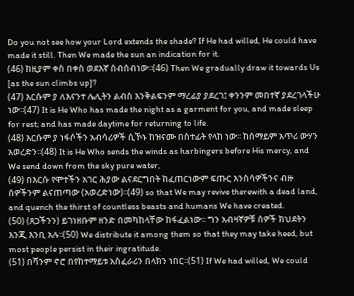Do you not see how your Lord extends the shade? If He had willed, He could have made it still. Then We made the sun an indication for it.
(46) ከዚያም ቀስ በቀስ ወደእኛ ሰብሰብነው፡፡(46) Then We gradually draw it towards Us [as the sun climbs up]?
(47) እርሱም ያ ለእናንተ ሌሊትን ልብስ እንቅልፍንም ማረፊያ ያደረገ፤ ቀንንም መበተኛ ያደረገላችሁ ነው፡፡(47) It is He Who has made the night as a garment for you, and made sleep for rest; and has made daytime for returning to life.
(48) እርሱም ያ ነፋሶችን አብሳሪዎች ሲኾኑ ከዝናሙ በስተፊት የላከ ነው፡፡ ከሰማይም አጥሪ ውሃን አወረድን፡፡(48) It is He Who sends the winds as harbingers before His mercy, and We send down from the sky pure water,
(49) በእርሱ የሞተችን አገር ሕያው ልናደርግበት ከፈጠርነውም ፍጡር እንስሳዎችንና ብዙ ሰዎችንም ልናጠጣው (አወረድነው)፡፡(49) so that We may revive therewith a dead land, and quench the thirst of countless beasts and humans We have created.
(50) (ጸጋችንን) ይገነዘቡም ዘንድ በመካከላቸው ከፋፈልነው፡፡ ግን አብዛኛዎቹ ሰዎች ክህደትን እንጂ እንቢ አሉ፡፡(50) We distribute it among them so that they may take heed, but most people persist in their ingratitude.
(51) በሻንም ኖሮ በየከተማይቱ አስፈራሪን በላክን ነበር፡፡(51) If We had willed, We could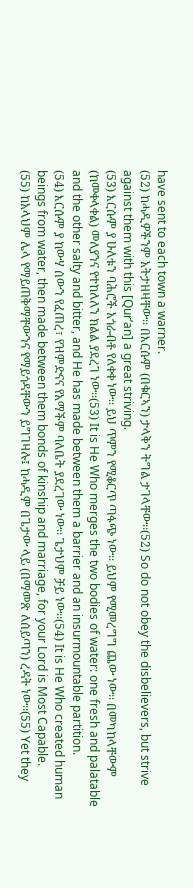have sent to each town a warner.
(52) ከሓዲዎችንም አትታዘዛቸው፡፡ በእርሱም (በቁርኣን) ታላቅን ትግል ታገላቸው፡፡(52) So do not obey the disbelievers, but strive against them with this [Qur’an] a great striving.
(53) እርሱም ያ ሁለቱን ባሕሮች አጎራብቶ የለቀቀ ነው፡፡ ይህ ጥምን የሚቆርጥ ጣፋጭ ነው፡፡ ይህም የሚመረግግ ጨው ነው፡፡ በመካከላቸውም (ከመቀላቀል) መለያንና የተከለለን ክልል ያደረገ ነው፡፡(53) It is He Who merges the two bodies of water: one fresh and palatable and the other salty and bitter, and He has made between them a barrier and an insurmountable partition.
(54) እርሱም ያ ከውሃ ሰውን የፈጠረ፣ የዝምድናና የአማችም ባለቤት ያደረገው ነው፡፡ ጌታህም ቻይ ነው፡፡(54) It is He Who created human beings from water, then made between them bonds of kinship and marriage, for your Lord is Most Capable.
(55) ከአላህም ሌላ የማይጠቅማቸውንና የማይጎዳቸውን ይግገዛሉ፤ ከሓዲም በጌታው ላይ (በማመጽ ለሰይጣን) ረዳት ነው፡፡(55) Yet they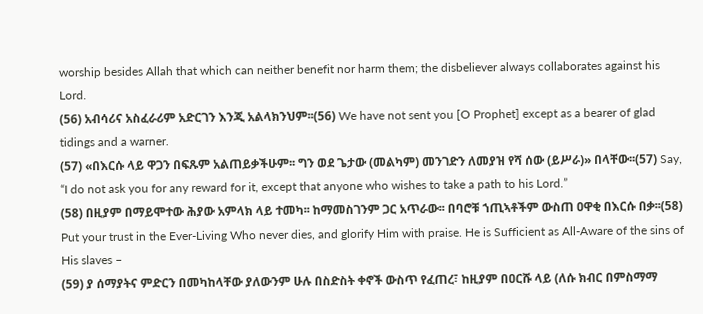worship besides Allah that which can neither benefit nor harm them; the disbeliever always collaborates against his Lord.
(56) አብሳሪና አስፈራሪም አድርገን እንጂ አልላክንህም፡፡(56) We have not sent you [O Prophet] except as a bearer of glad tidings and a warner.
(57) «በእርሱ ላይ ዋጋን በፍጹም አልጠይቃችሁም፡፡ ግን ወደ ጌታው (መልካም) መንገድን ለመያዝ የሻ ሰው (ይሥራ)» በላቸው፡፡(57) Say, “I do not ask you for any reward for it, except that anyone who wishes to take a path to his Lord.”
(58) በዚያም በማይሞተው ሕያው አምላክ ላይ ተመካ፡፡ ከማመስገንም ጋር አጥራው፡፡ በባሮቹ ኀጢኣቶችም ውስጠ ዐዋቂ በእርሱ በቃ፡፡(58) Put your trust in the Ever-Living Who never dies, and glorify Him with praise. He is Sufficient as All-Aware of the sins of His slaves –
(59) ያ ሰማያትና ምድርን በመካከላቸው ያለውንም ሁሉ በስድስት ቀኖች ውስጥ የፈጠረ፣ ከዚያም በዐርሹ ላይ (ለሱ ክብር በምስማማ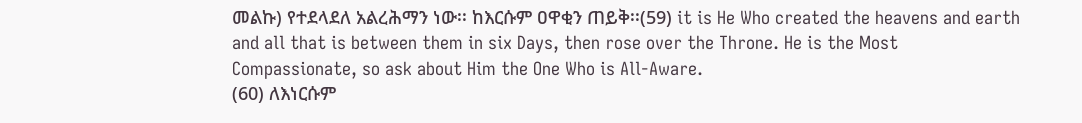መልኩ) የተደላደለ አልረሕማን ነው፡፡ ከእርሱም ዐዋቂን ጠይቅ፡፡(59) it is He Who created the heavens and earth and all that is between them in six Days, then rose over the Throne. He is the Most Compassionate, so ask about Him the One Who is All-Aware.
(60) ለእነርሱም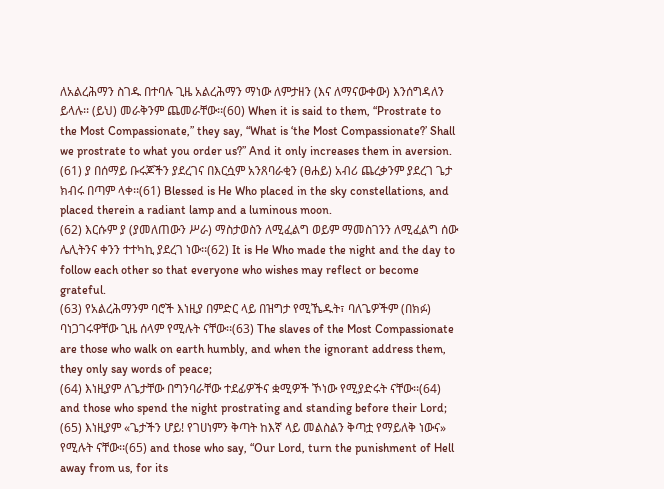ለአልረሕማን ስገዱ በተባሉ ጊዜ አልረሕማን ማነው ለምታዘን (እና ለማናውቀው) እንሰግዳለን ይላሉ፡፡ (ይህ) መራቅንም ጨመራቸው፡፡(60) When it is said to them, “Prostrate to the Most Compassionate,” they say, “What is ‘the Most Compassionate?’ Shall we prostrate to what you order us?” And it only increases them in aversion.
(61) ያ በሰማይ ቡሩጆችን ያደረገና በእርሷም አንጸባራቂን (ፀሐይ) አብሪ ጨረቃንም ያደረገ ጌታ ክብሩ በጣም ላቀ፡፡(61) Blessed is He Who placed in the sky constellations, and placed therein a radiant lamp and a luminous moon.
(62) እርሱም ያ (ያመለጠውን ሥራ) ማስታወስን ለሚፈልግ ወይም ማመስገንን ለሚፈልግ ሰው ሌሊትንና ቀንን ተተካኪ ያደረገ ነው፡፡(62) It is He Who made the night and the day to follow each other so that everyone who wishes may reflect or become grateful.
(63) የአልረሕማንም ባሮች እነዚያ በምድር ላይ በዝግታ የሚኼዱት፣ ባለጌዎችም (በክፉ) ባነጋገሩዋቸው ጊዜ ሰላም የሚሉት ናቸው፡፡(63) The slaves of the Most Compassionate are those who walk on earth humbly, and when the ignorant address them, they only say words of peace;
(64) እነዚያም ለጌታቸው በግንባራቸው ተደፊዎችና ቋሚዎች ኾነው የሚያድሩት ናቸው፡፡(64) and those who spend the night prostrating and standing before their Lord;
(65) እነዚያም «ጌታችን ሆይ! የገሀነምን ቅጣት ከእኛ ላይ መልስልን ቅጣቷ የማይለቅ ነውና» የሚሉት ናቸው፡፡(65) and those who say, “Our Lord, turn the punishment of Hell away from us, for its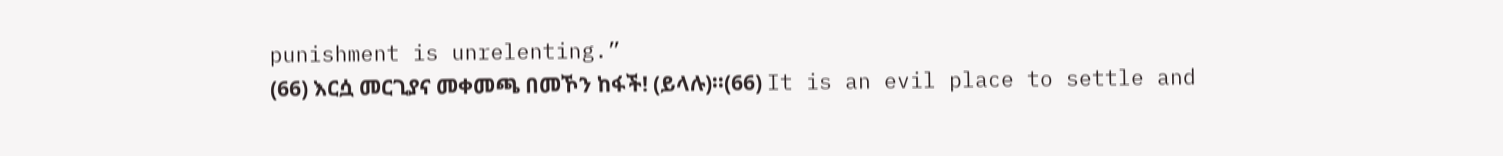punishment is unrelenting.”
(66) እርሷ መርጊያና መቀመጫ በመኾን ከፋች! (ይላሉ)፡፡(66) It is an evil place to settle and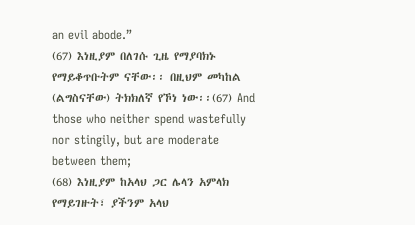an evil abode.”
(67) እነዚያም በለገሱ ጊዜ የማያባክኑ የማይቆጥቡትም ናቸው፡፡ በዚህም መካከል (ልግስናቸው) ትክክለኛ የኾነ ነው፡፡(67) And those who neither spend wastefully nor stingily, but are moderate between them;
(68) እነዚያም ከአላህ ጋር ሌላን አምላክ የማይገዙት፣ ያችንም አላህ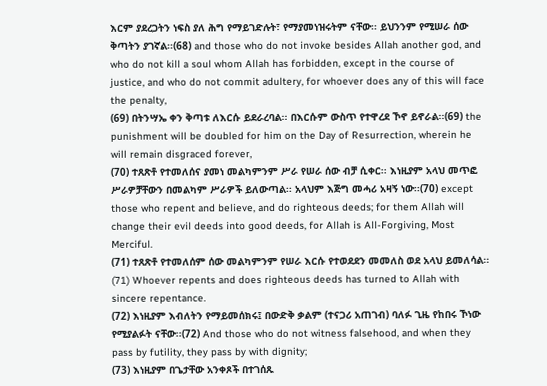እርም ያደረጋትን ነፍስ ያለ ሕግ የማይገድሉት፣ የማያመነዝሩትም ናቸው፡፡ ይህንንም የሚሠራ ሰው ቅጣትን ያገኛል፡፡(68) and those who do not invoke besides Allah another god, and who do not kill a soul whom Allah has forbidden, except in the course of justice, and who do not commit adultery, for whoever does any of this will face the penalty,
(69) በትንሣኤ ቀን ቅጣቱ ለእርሱ ይደራረባል፡፡ በእርሱም ውስጥ የተዋረደ ኾኖ ይኖራል፡፡(69) the punishment will be doubled for him on the Day of Resurrection, wherein he will remain disgraced forever,
(70) ተጸጽቶ የተመለሰና ያመነ መልካምንም ሥራ የሠራ ሰው ብቻ ሲቀር፡፡ እነዚያም አላህ መጥፎ ሥራዎቻቸውን በመልካም ሥራዎች ይለውጣል፡፡ አላህም እጅግ መሓሪ አዛኝ ነው፡፡(70) except those who repent and believe, and do righteous deeds; for them Allah will change their evil deeds into good deeds, for Allah is All-Forgiving, Most Merciful.
(71) ተጸጽቶ የተመለሰም ሰው መልካምንም የሠራ እርሱ የተወደደን መመለስ ወደ አላህ ይመለሳል፡፡(71) Whoever repents and does righteous deeds has turned to Allah with sincere repentance.
(72) እነዚያም እብለትን የማይመሰክሩ፤ በውድቅ ቃልም (ተናጋሪ አጠገብ) ባለፉ ጊዜ የከበሩ ኾነው የሚያልፉት ናቸው፡፡(72) And those who do not witness falsehood, and when they pass by futility, they pass by with dignity;
(73) እነዚያም በጌታቸው አንቀጾች በተገሰጹ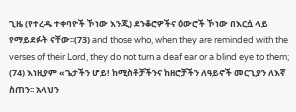ጊዜ (የተረዱ ተቀባዮች ኾነው እንጂ) ደንቆሮዎችና ዕውሮች ኾነው በእርሷ ላይ የማይደፉት ናቸው፡፡(73) and those who, when they are reminded with the verses of their Lord, they do not turn a deaf ear or a blind eye to them;
(74) እነዚያም «ጌታችን ሆይ! ከሚስቶቻችንና ከዘሮቻችን ለዓይኖች መርጊያን ለእኛ ስጠን፡፡ አላህን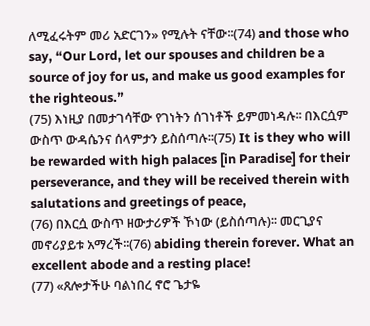ለሚፈሩትም መሪ አድርገን» የሚሉት ናቸው፡፡(74) and those who say, “Our Lord, let our spouses and children be a source of joy for us, and make us good examples for the righteous.”
(75) እነዚያ በመታገሳቸው የገነትን ሰገነቶች ይምመነዳሉ፡፡ በእርሷም ውስጥ ውዳሴንና ሰላምታን ይስሰጣሉ፡፡(75) It is they who will be rewarded with high palaces [in Paradise] for their perseverance, and they will be received therein with salutations and greetings of peace,
(76) በእርሷ ውስጥ ዘውታሪዎች ኾነው (ይስሰጣሉ)፡፡ መርጊያና መኖሪያይቱ አማረች፡፡(76) abiding therein forever. What an excellent abode and a resting place!
(77) «ጸሎታችሁ ባልነበረ ኖሮ ጌታዬ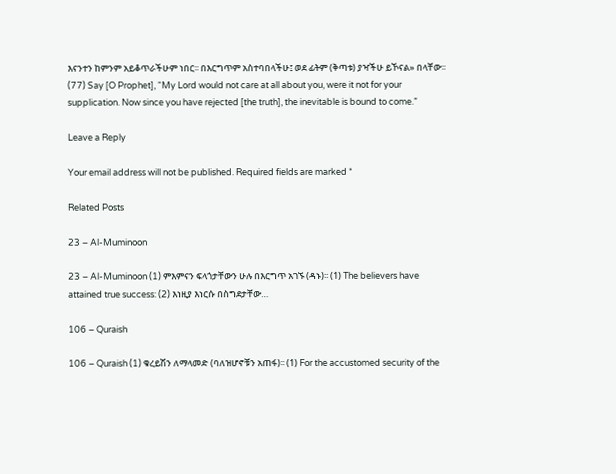እናንተን ከምንም አይቆጥራችሁም ነበር፡፡ በእርግጥም አስተባበላችሁ፤ ወደ ፊትም (ቅጣቱ) ያዣችሁ ይኾናል» በላቸው፡፡(77) Say [O Prophet], “My Lord would not care at all about you, were it not for your supplication. Now since you have rejected [the truth], the inevitable is bound to come.”

Leave a Reply

Your email address will not be published. Required fields are marked *

Related Posts

23 – Al-Muminoon

23 – Al-Muminoon (1) ምእምናን ፍላጎታቸውን ሁሉ በእርግጥ አገኙ (ዳኑ)፡፡ (1) The believers have attained true success: (2) እነዚያ እነርሱ በስግደታቸው…

106 – Quraish

106 – Quraish (1) ቁረይሽን ለማላመድ (ባለዝሆኖቹን አጠፋ)፡፡ (1) For the accustomed security of the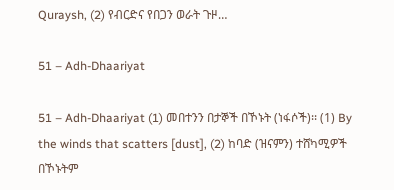Quraysh, (2) የብርድና የበጋን ወራት ጉዞ…

51 – Adh-Dhaariyat

51 – Adh-Dhaariyat (1) መበተንን በታኞች በኾኑት (ነፋሶች)፡፡ (1) By the winds that scatters [dust], (2) ከባድ (ዝናምን) ተሸካሚዎች በኾኑትም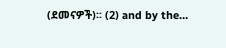(ደመናዎች)፡፡ (2) and by the…